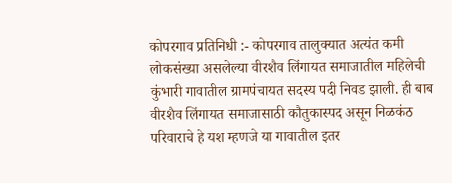कोपरगाव प्रतिनिधी :- कोपरगाव तालुक्यात अत्यंत कमी लोकसंख्या असलेल्या वीरशैव लिंगायत समाजातील महिलेची कुंभारी गावातील ग्रामपंचायत सदस्य पदी निवड झाली. ही बाब वीरशैव लिंगायत समाजासाठी कौतुकास्पद असून निळकंठ परिवाराचे हे यश म्हणजे या गावातील इतर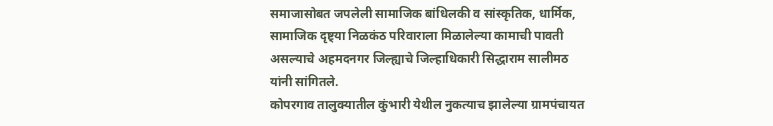समाजासोबत जपलेली सामाजिक बांधिलकी व सांस्कृतिक, धार्मिक, सामाजिक दृष्ट्या निळकंठ परिवाराला मिळालेल्या कामाची पावती असल्याचे अहमदनगर जिल्ह्याचे जिल्हाधिकारी सिद्धाराम सालीमठ यांनी सांगितले.
कोपरगाव तालुक्यातील कुंभारी येथील नुकत्याच झालेल्या ग्रामपंचायत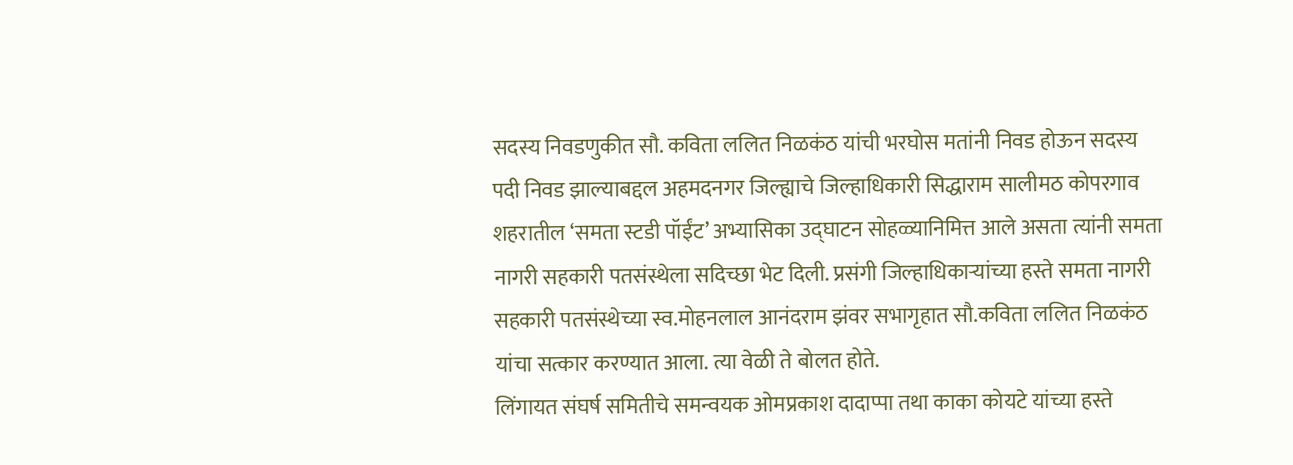सदस्य निवडणुकीत सौ. कविता ललित निळकंठ यांची भरघोस मतांनी निवड होऊन सदस्य पदी निवड झाल्याबद्दल अहमदनगर जिल्ह्याचे जिल्हाधिकारी सिद्धाराम सालीमठ कोपरगाव शहरातील ‘समता स्टडी पॉईंट’ अभ्यासिका उद्घाटन सोहळ्यानिमित्त आले असता त्यांनी समता नागरी सहकारी पतसंस्थेला सदिच्छा भेट दिली. प्रसंगी जिल्हाधिकाऱ्यांच्या हस्ते समता नागरी सहकारी पतसंस्थेच्या स्व.मोहनलाल आनंदराम झंवर सभागृहात सौ.कविता ललित निळकंठ यांचा सत्कार करण्यात आला. त्या वेळी ते बोलत होते.
लिंगायत संघर्ष समितीचे समन्वयक ओमप्रकाश दादाप्पा तथा काका कोयटे यांच्या हस्ते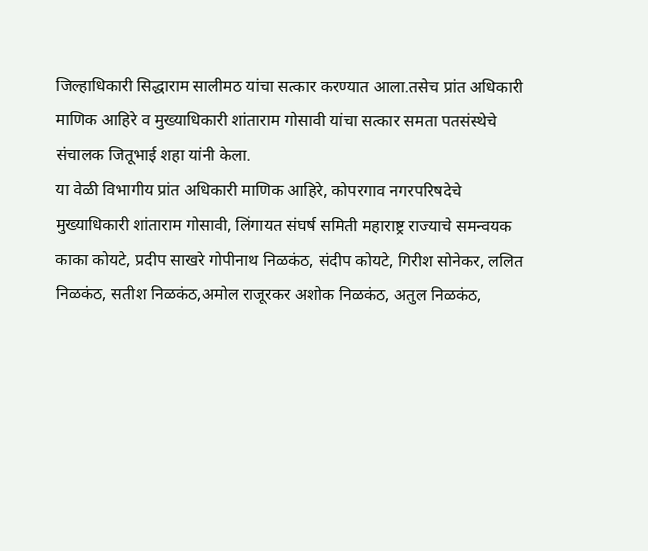जिल्हाधिकारी सिद्धाराम सालीमठ यांचा सत्कार करण्यात आला.तसेच प्रांत अधिकारी माणिक आहिरे व मुख्याधिकारी शांताराम गोसावी यांचा सत्कार समता पतसंस्थेचे संचालक जितूभाई शहा यांनी केला.
या वेळी विभागीय प्रांत अधिकारी माणिक आहिरे, कोपरगाव नगरपरिषदेचे मुख्याधिकारी शांताराम गोसावी, लिंगायत संघर्ष समिती महाराष्ट्र राज्याचे समन्वयक काका कोयटे, प्रदीप साखरे गोपीनाथ निळकंठ, संदीप कोयटे, गिरीश सोनेकर, ललित निळकंठ, सतीश निळकंठ,अमोल राजूरकर अशोक निळकंठ, अतुल निळकंठ,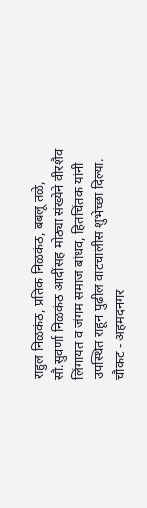राहुल निळकंठ, प्रतिक निळकंठ, बबलू तळे, सौ.सुवर्णा निळकंठ आदींसह मोठ्या संख्येने वीरशैव लिंगायत व जंगम समाज बांधव, हितचिंतक यांनी उपस्थित राहून पुढील वाटचालीस शुभेच्छा दिल्या.
चौकट - अहमदनगर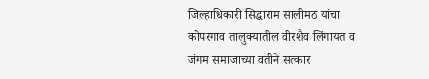जिल्हाधिकारी सिद्धाराम सालीमठ यांचा कोपरगाव तालुक्यातील वीरशैव लिंगायत व जंगम समाजाच्या वतीने सत्कार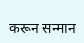करून सन्मान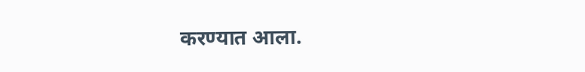करण्यात आला.